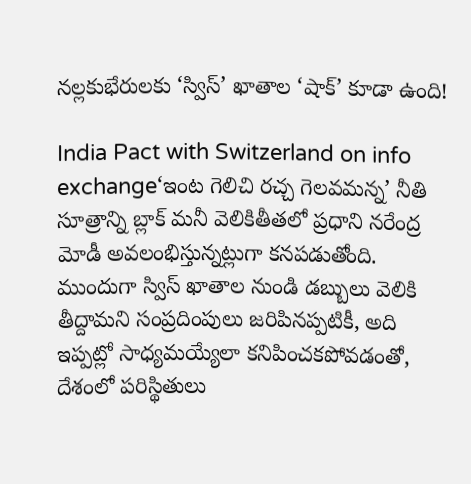నల్లకుభేరులకు ‘స్విస్’ ఖాతాల ‘షాక్’ కూడా ఉంది!

India Pact with Switzerland on info exchange‘ఇంట గెలిచి రచ్చ గెలవమన్న’ నీతి సూత్రాన్ని బ్లాక్ మనీ వెలికితీతలో ప్రధాని నరేంద్ర మోడీ అవలంభిస్తున్నట్లుగా కనపడుతోంది. ముందుగా స్విస్ ఖాతాల నుండి డబ్బులు వెలికి తీద్దామని సంప్రదింపులు జరిపినప్పటికీ, అది ఇప్పట్లో సాధ్యమయ్యేలా కనిపించకపోవడంతో, దేశంలో పరిస్థితులు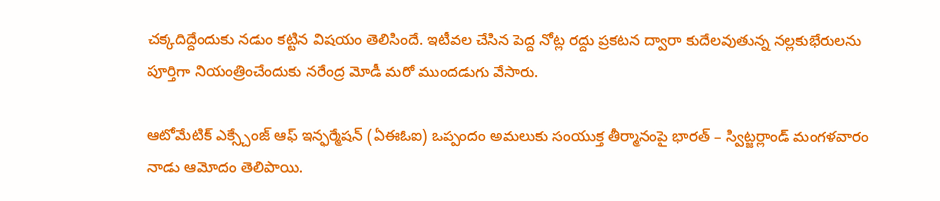చక్కదిద్దేందుకు నడుం కట్టిన విషయం తెలిసిందే. ఇటీవల చేసిన పెద్ద నోట్ల రద్దు ప్రకటన ద్వారా కుదేలవుతున్న నల్లకుభేరులను పూర్తిగా నియంత్రించేందుకు నరేంద్ర మోడీ మరో ముందడుగు వేసారు.

ఆటోమేటిక్ ఎక్స్చేంజ్ ఆఫ్ ఇన్ఫ‌ర్మేష‌న్‌ (ఏఈఓఐ) ఒప్పందం అమ‌లుకు సంయుక్త తీర్మానంపై భారత్ – స్విట్జర్లాండ్ మంగ‌ళ‌వారం నాడు ఆమోదం తెలిపాయి.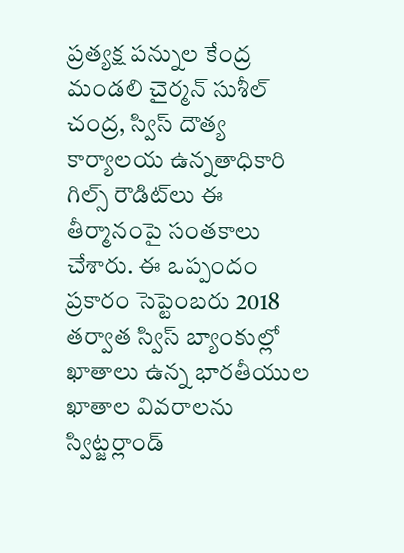ప్ర‌త్య‌క్ష ప‌న్నుల కేంద్ర మండ‌లి చైర్మ‌న్ సుశీల్ చంద్ర‌, స్విస్ దౌత్య కార్యాల‌య ఉన్న‌తాధికారి గిల్స్ రౌడిట్‌లు ఈ తీర్మానంపై సంత‌కాలు చేశారు. ఈ ఒప్పందం ప్ర‌కారం సెప్టెంబ‌రు 2018 త‌ర్వాత స్విస్ బ్యాంకుల్లో ఖాతాలు ఉన్న భార‌తీయుల ఖాతాల వివరాల‌ను స్విట్జ‌ర్లాండ్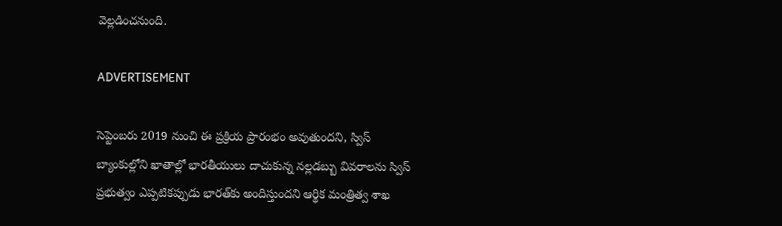వెల్లడించనుంది.

ADVERTISEMENT

సెప్టెంబ‌రు 2019 నుంచి ఈ ప్ర‌క్రియ ప్రారంభం అవుతుందని, స్విస్ బ్యాంకుల్లోని ఖాతాల్లో భార‌తీయులు దాచుకున్న న‌ల్ల‌డ‌బ్బు వివ‌రాల‌ను స్విస్ ప్ర‌భుత్వం ఎప్ప‌టిక‌ప్పుడు భార‌త్‌కు అందిస్తుందని ఆర్థిక మంత్రిత్వ శాఖ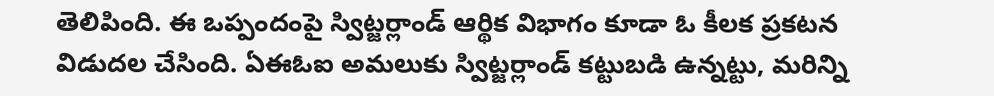తెలిపింది. ఈ ఒప్పందంపై స్విట్జ‌ర్లాండ్ ఆర్థిక విభాగం కూడా ఓ కీలక ప్ర‌క‌ట‌న విడుద‌ల చేసింది. ఏఈఓఐ అమ‌లుకు స్విట్జ‌ర్లాండ్ క‌ట్టుబ‌డి ఉన్న‌ట్టు, మ‌రిన్ని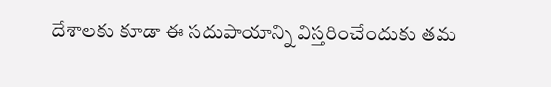దేశాల‌కు కూడా ఈ స‌దుపాయాన్ని విస్త‌రించేందుకు త‌మ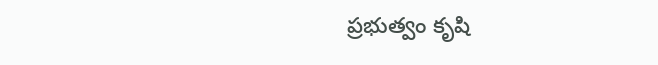ప్ర‌భుత్వం కృషి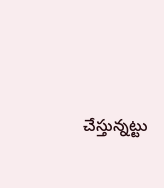చేస్తున్న‌ట్టు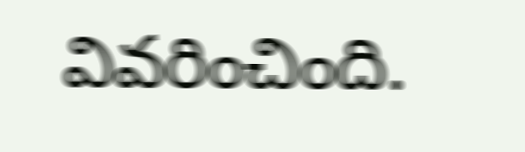వివ‌రించింది.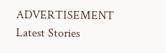ADVERTISEMENT
Latest Stories